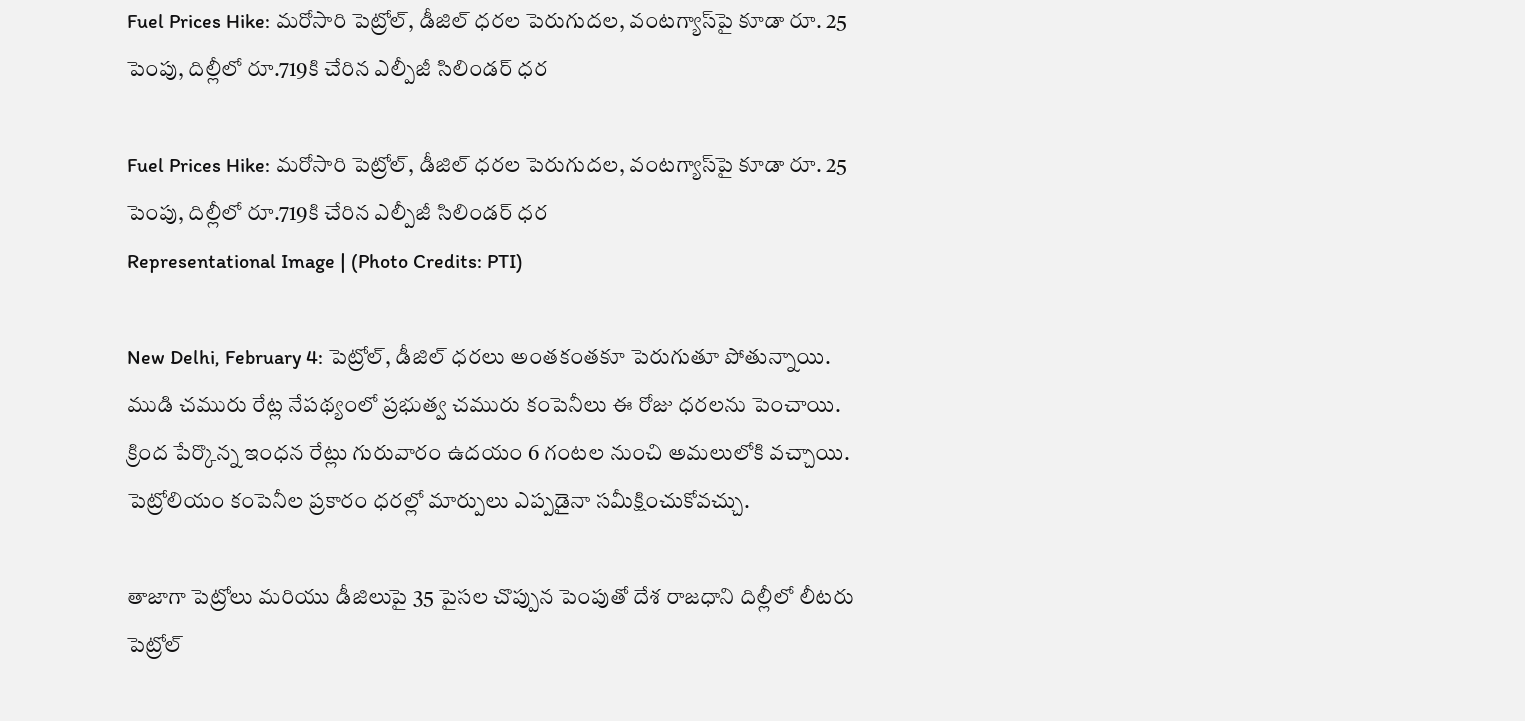Fuel Prices Hike: మరోసారి పెట్రోల్, డీజిల్ ధరల పెరుగుదల, వంటగ్యాస్‌పై కూడా రూ. 25 పెంపు, దిల్లీలో రూ.719కి చేరిన ఎల్పీజీ సిలిండర్ ధర

Fuel Prices Hike: మరోసారి పెట్రోల్, డీజిల్ ధరల పెరుగుదల, వంటగ్యాస్‌పై కూడా రూ. 25 పెంపు, దిల్లీలో రూ.719కి చేరిన ఎల్పీజీ సిలిండర్ ధర
Representational Image | (Photo Credits: PTI)

New Delhi, February 4: పెట్రోల్, డీజిల్ ధరలు అంతకంతకూ పెరుగుతూ పోతున్నాయి. ముడి చమురు రేట్ల నేపథ్యంలో ప్రభుత్వ చమురు కంపెనీలు ఈ రోజు ధరలను పెంచాయి. క్రింద పేర్కొన్న ఇంధన రేట్లు గురువారం ఉదయం 6 గంటల నుంచి అమలులోకి వచ్చాయి. పెట్రోలియం కంపెనీల ప్రకారం ధరల్లో మార్పులు ఎప్పడైనా సమీక్షించుకోవచ్చు.

తాజాగా పెట్రోలు మరియు డీజిలుపై 35 పైసల చొప్పున పెంపుతో దేశ రాజధాని దిల్లీలో లీటరు పెట్రోల్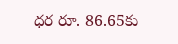ధర రూ. 86.65కు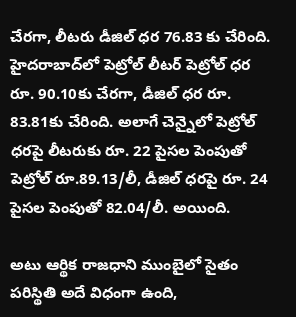చేరగా, లీటరు డీజిల్ ధర 76.83 కు చేరింది. హైదరాబాద్‌లో పెట్రోల్ లీటర్ పెట్రోల్ ధర రూ. 90.10కు చేరగా, డీజిల్ ధర రూ. 83.81కు చేరింది. అలాగే చెన్నైలో పెట్రోల్ ధరపై లీటరుకు రూ. 22 పైసల పెంపుతో పెట్రోల్ రూ.89.13/లీ, డీజిల్ ధరపై రూ. 24 పైసల పెంపుతో 82.04/లీ. అయింది.

అటు ఆర్థిక రాజధాని ముంబైలో సైతం పరిస్థితి అదే విధంగా ఉంది,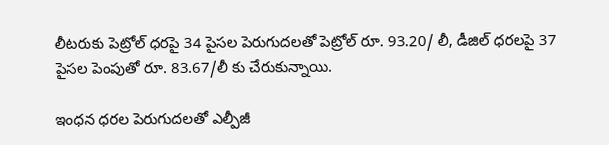లీటరుకు పెట్రోల్ ధరపై 34 పైసల పెరుగుదలతో పెట్రోల్ రూ. 93.20/ లీ, డీజిల్ ధరలపై 37 పైసల పెంపుతో రూ. 83.67/లీ కు చేరుకున్నాయి.

ఇంధన ధరల పెరుగుదలతో ఎల్పీజీ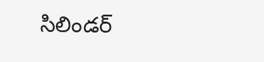సిలిండర్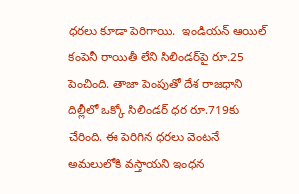ధరలు కూడా పెరిగాయి.  ఇండియన్‌ ఆయిల్‌ కంపెనీ రాయితీ లేని సిలిండర్‌పై రూ.25 పెంచింది. తాజా పెంపుతో దేశ రాజధాని దిల్లీలో ఒక్కో సిలిండర్‌ ధర రూ.719కు చేరింది. ఈ పెరిగిన ధరలు వెంటనే అమలులోకి వస్తాయని ఇంధన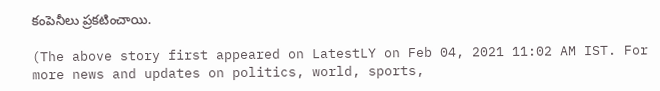కంపెనీలు ప్రకటించాయి.

(The above story first appeared on LatestLY on Feb 04, 2021 11:02 AM IST. For more news and updates on politics, world, sports,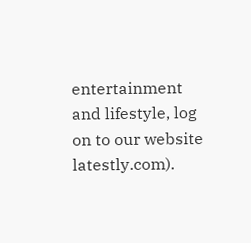entertainment and lifestyle, log on to our website latestly.com).